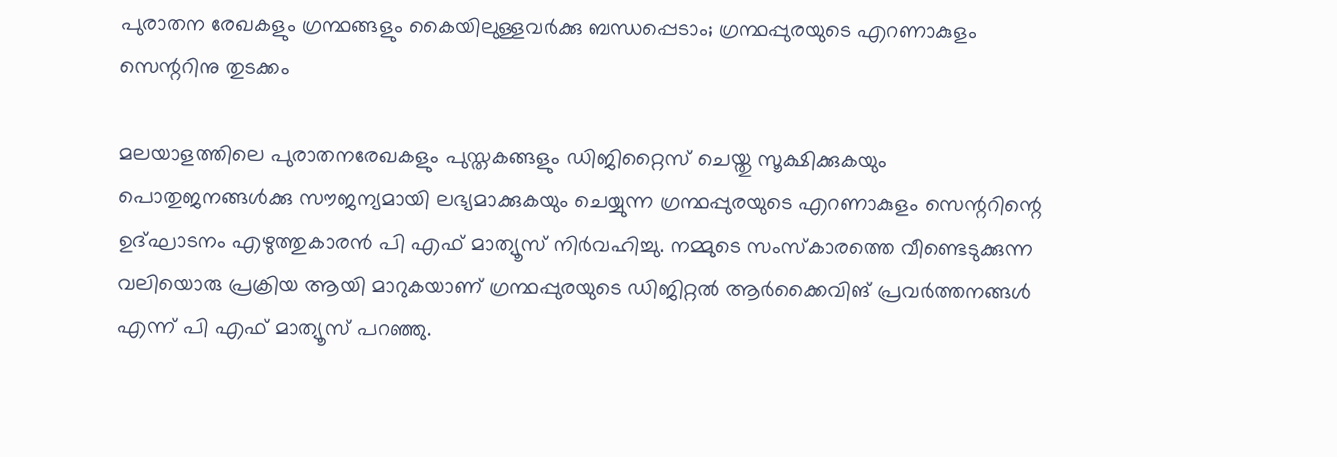പുരാതന രേഖകളും ഗ്രന്ഥങ്ങളും കൈയിലുള്ളവര്‍ക്കു ബന്ധപ്പെടാം; ഗ്രന്ഥപ്പുരയുടെ എറണാകുളം സെന്ററിനു തുടക്കം

മലയാളത്തിലെ പുരാതനരേഖകളും പുസ്തകങ്ങളും ഡിജിറ്റൈസ് ചെയ്തു സൂക്ഷിക്കുകയും പൊതുജനങ്ങള്‍ക്കു സൗജന്യമായി ലഭ്യമാക്കുകയും ചെയ്യുന്ന ഗ്രന്ഥപ്പുരയുടെ എറണാകുളം സെന്ററിന്റെ ഉദ്ഘാടനം എഴുത്തുകാരന്‍ പി എഫ് മാത്യൂസ് നിര്‍വഹിച്ചു. നമ്മുടെ സംസ്‌കാരത്തെ വീണ്ടെടുക്കുന്ന വലിയൊരു പ്രക്രിയ ആയി മാറുകയാണ് ഗ്രന്ഥപ്പുരയുടെ ഡിജിറ്റല്‍ ആര്‍ക്കൈവിങ് പ്രവര്‍ത്തനങ്ങള്‍ എന്ന് പി എഫ് മാത്യൂസ് പറഞ്ഞു.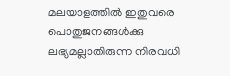മലയാളത്തില്‍ ഇതുവരെ പൊതുജനങ്ങള്‍ക്കു ലഭ്യമല്ലാതിരുന്ന നിരവധി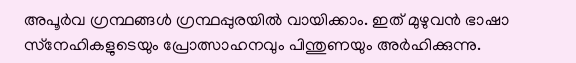അപൂര്‍വ ഗ്രന്ഥങ്ങള്‍ ഗ്രന്ഥപ്പുരയില്‍ വായിക്കാം. ഇത് മുഴുവന്‍ ഭാഷാ സ്‌നേഹികളുടെയും പ്രോത്സാഹനവും പിന്തുണയും അര്‍ഹിക്കുന്നു.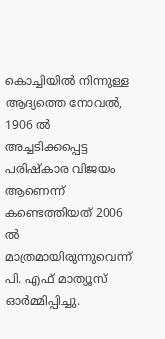കൊച്ചിയില്‍ നിന്നുള്ള ആദ്യത്തെ നോവല്‍, 1906 ല്‍ അച്ചടിക്കപ്പെട്ട പരിഷ്‌കാര വിജയം ആണെന്ന് കണ്ടെത്തിയത് 2006 ല്‍ മാത്രമായിരുന്നുവെന്ന് പി. എഫ് മാത്യൂസ് ഓര്‍മ്മിപ്പിച്ചു.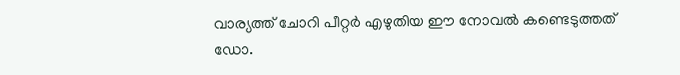വാര്യത്ത് ചോറി പീറ്റര്‍ എഴുതിയ ഈ നോവല്‍ കണ്ടെടുത്തത് ഡോ.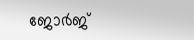ജോര്‍ജ്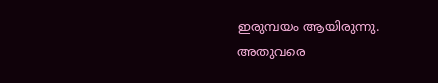ഇരുമ്പയം ആയിരുന്നു. അതുവരെ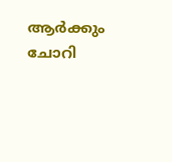ആര്‍ക്കും ചോറി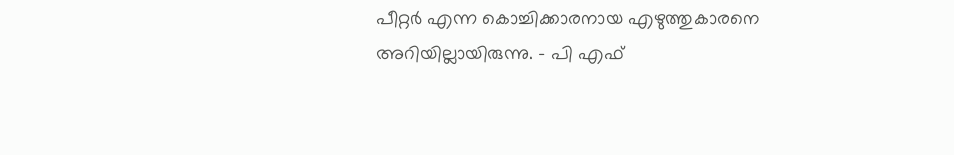പീറ്റര്‍ എന്ന കൊച്ചിക്കാരനായ എഴുത്തുകാരനെ അറിയില്ലായിരുന്നു. – പി എഫ്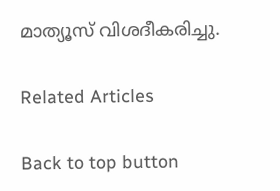മാത്യൂസ് വിശദീകരിച്ചു.

Related Articles

Back to top button